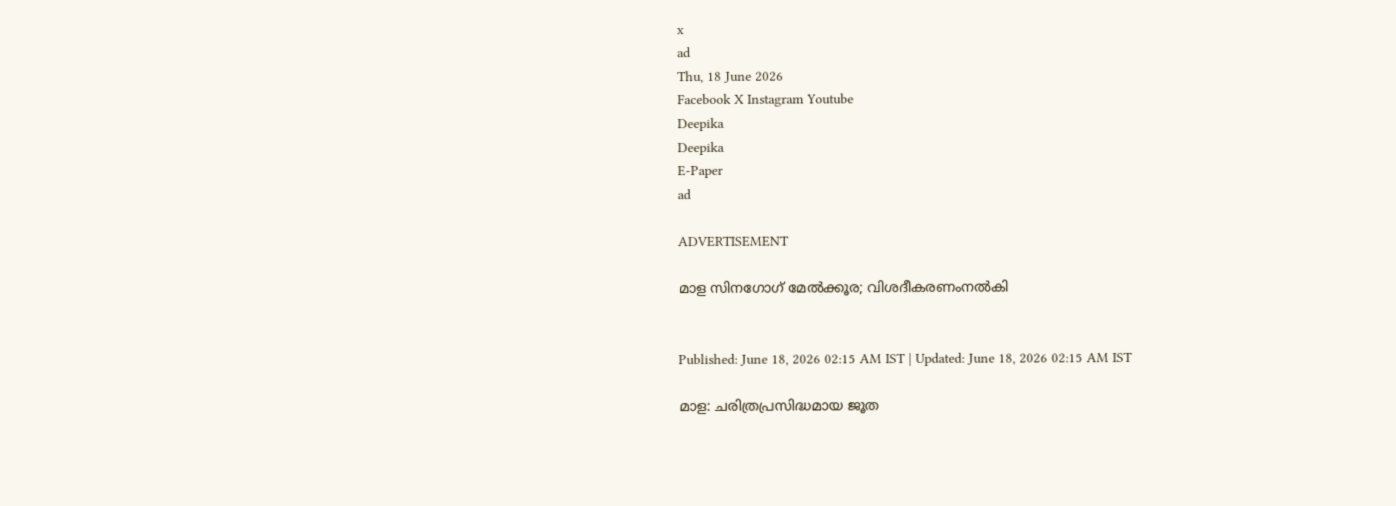x
ad
Thu, 18 June 2026
Facebook X Instagram Youtube
Deepika
Deepika
E-Paper
ad

ADVERTISEMENT

മാള സിനഗോഗ് മേൽക്കൂര; വിശദീകരണംനൽകി


Published: June 18, 2026 02:15 AM IST | Updated: June 18, 2026 02:15 AM IST

മാള: ചരിത്രപ്രസിദ്ധമായ ജൂത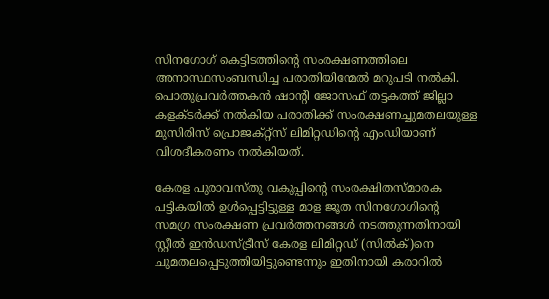സിനഗോഗ് കെട്ടിടത്തിന്‍റെ സംരക്ഷണത്തിലെ അനാസ്ഥസംബന്ധിച്ച പരാതിയിന്മേൽ മറുപടി നൽകി. പൊതുപ്രവർത്തകൻ ഷാന്‍റി ജോസഫ് തട്ടകത്ത് ജില്ലാ കളക്ടർക്ക് നൽകിയ പരാതിക്ക് സംരക്ഷണച്ചുമതലയുള്ള മുസിരിസ് പ്രൊജക്റ്റ്സ് ലിമിറ്റഡിന്‍റെ എംഡിയാണ് വിശദീകരണം നൽകിയത്.

കേരള പുരാവസ്തു വകുപ്പിന്‍റെ സംരക്ഷിതസ്മാരക പട്ടികയിൽ ഉൾപ്പെട്ടിട്ടുള്ള മാള ജൂത സിനഗോഗിന്‍റെ സമഗ്ര സംരക്ഷണ പ്രവർത്തനങ്ങൾ നടത്തുന്നതിനായി സ്റ്റീൽ ഇൻഡസ്ട്രീസ് കേരള ലിമിറ്റഡ് (സിൽക്)നെ ചുമതലപ്പെടുത്തിയിട്ടുണ്ടെന്നും ഇതിനായി കരാറിൽ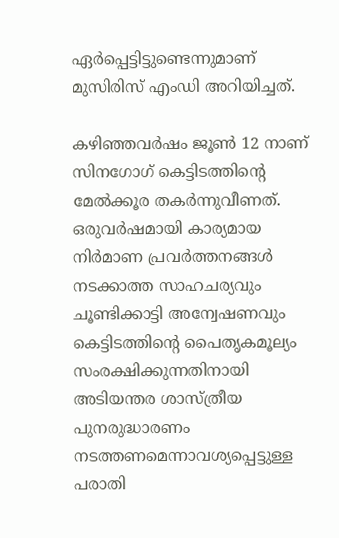ഏർപ്പെട്ടിട്ടുണ്ടെന്നുമാണ് മുസിരിസ് എംഡി അറിയിച്ചത്.

കഴിഞ്ഞവർഷം ജൂൺ 12 നാണ് സിനഗോഗ് കെട്ടിടത്തിന്‍റെ മേൽക്കൂര തകർന്നുവീണത്. ഒരുവർഷമായി കാര്യമായ നിർമാണ പ്രവർത്തനങ്ങൾ നടക്കാത്ത സാഹചര്യവും ചൂണ്ടിക്കാട്ടി അന്വേഷണവും കെട്ടിടത്തിന്‍റെ പൈതൃകമൂല്യം സംരക്ഷിക്കുന്നതിനായി അടിയന്തര ശാസ്ത്രീയ പുനരുദ്ധാരണം നടത്തണമെന്നാവശ്യപ്പെട്ടുള്ള പരാതി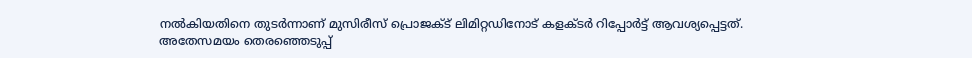നൽകിയതിനെ തുടർന്നാണ് മുസിരീസ് പ്രൊജക്ട് ലിമിറ്റഡിനോട് കളക്ടർ റിപ്പോർട്ട് ആവശ്യപ്പെട്ടത്.
അതേസമയം തെരഞ്ഞെടുപ്പ്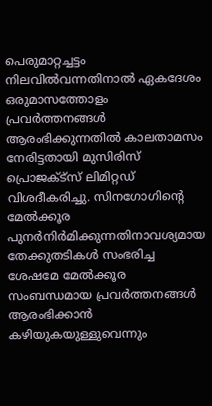പെരുമാറ്റച്ചട്ടം നിലവിൽവന്നതിനാൽ ഏകദേശം ഒരുമാസത്തോളം പ്രവർത്തനങ്ങൾ ആരംഭിക്കുന്നതിൽ കാലതാമസം നേരിട്ടതായി മുസിരിസ് പ്രൊജക്ട്സ് ലിമിറ്റഡ് വിശദീകരിച്ചു. സിനഗോഗിന്‍റെ മേൽക്കൂര പുനർനിർമിക്കുന്നതിനാവശ്യമായ തേക്കുതടികൾ സംഭരിച്ച ശേഷമേ മേൽക്കൂര സംബന്ധമായ പ്രവർത്തനങ്ങൾ ആരംഭിക്കാൻ കഴിയുകയുള്ളുവെന്നും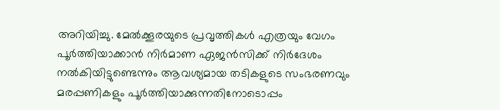അറിയിച്ചു. മേൽക്കൂരയുടെ പ്രവൃത്തികൾ എത്രയും വേഗം പൂർത്തിയാക്കാൻ നിർമാണ ഏജൻസിക്ക് നിർദേശം നൽകിയിട്ടുണ്ടെന്നും ആവശ്യമായ തടികളുടെ സംഭരണവും മരപ്പണികളും പൂർത്തിയാക്കുന്നതിനോടൊപ്പം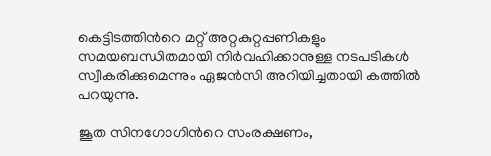കെട്ടിടത്തിന്‍റെ മറ്റ് അറ്റകുറ്റപ്പണികളും സമയബന്ധിതമായി നിർവഹിക്കാനുള്ള നടപടികൾ സ്വീകരിക്കുമെന്നും ഏജൻസി അറിയിച്ചതായി കത്തിൽ പറയുന്നു.

ജൂത സിനഗോഗിന്‍റെ സംരക്ഷണം,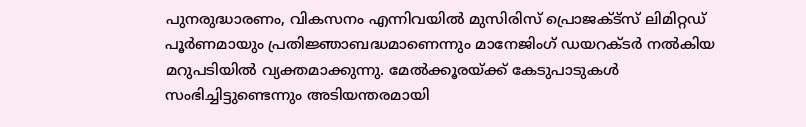പുനരുദ്ധാരണം, വികസനം എന്നിവയിൽ മുസിരിസ് പ്രൊജക്ട്സ് ലിമിറ്റഡ് പൂർണമായും പ്രതിജ്ഞാബദ്ധമാണെന്നും മാനേജിംഗ് ഡയറക്ടർ നൽകിയ മറുപടിയിൽ വ്യക്തമാക്കുന്നു. മേൽക്കൂരയ്ക്ക് കേടുപാടുകൾ സംഭിച്ചിട്ടുണ്ടെന്നും അടിയന്തരമായി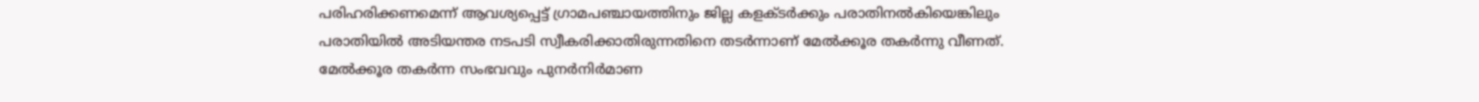പരിഹരിക്കണമെന്ന് ആവശ്യപ്പെട്ട് ഗ്രാമപഞ്ചായത്തിനും ജില്ല കളക്ടർക്കും പരാതിനൽകിയെങ്കിലും പരാതിയിൽ അടിയന്തര നടപടി സ്വീകരിക്കാതിരുന്നതിനെ തടർന്നാണ് മേൽക്കൂര തകർന്നു വീണത്. മേൽക്കൂര തകർന്ന സംഭവവും പുനർനിർമാണ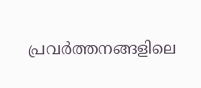പ്രവർത്തനങ്ങളിലെ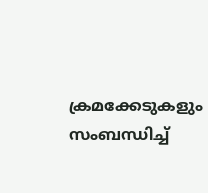ക്രമക്കേടുകളും സംബന്ധിച്ച്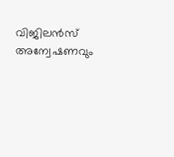വിജിലൻസ് അന്വേഷണവും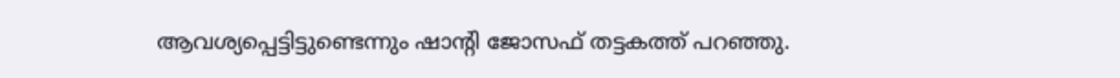ആവശ്യപ്പെട്ടിട്ടുണ്ടെന്നും ഷാന്‍റി ജോസഫ് തട്ടകത്ത് പറഞ്ഞു.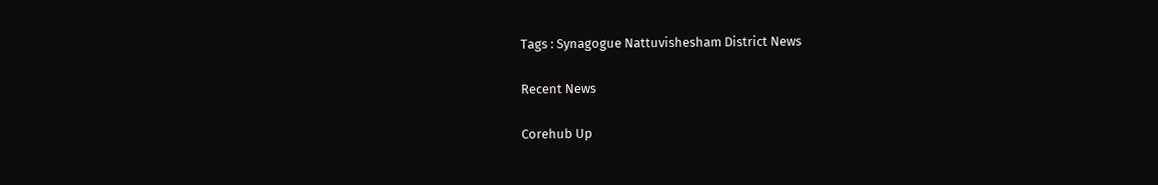Tags : Synagogue Nattuvishesham District News

Recent News

Corehub Up